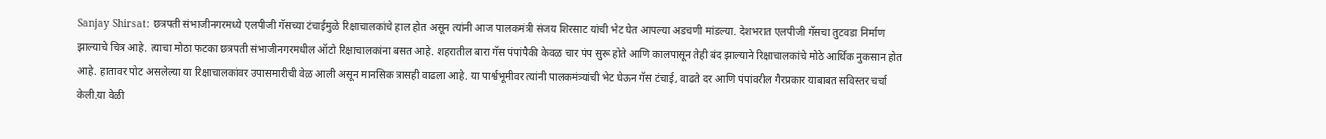Sanjay Shirsat: छत्रपती संभाजीनगरमध्ये एलपीजी गॅसच्या टंचाईमुळे रिक्षाचालकांचे हाल होत असून त्यांनी आज पालकमंत्री संजय शिरसाट यांची भेट घेत आपल्या अडचणी मांडल्या. देशभरात एलपीजी गॅसचा तुटवडा निर्माण झाल्याचे चित्र आहे. त्याचा मोठा फटका छत्रपती संभाजीनगरमधील ऑटो रिक्षाचालकांना बसत आहे. शहरातील बारा गॅस पंपांपैकी केवळ चार पंप सुरू होते आणि कालपासून तेही बंद झाल्याने रिक्षाचालकांचे मोठे आर्थिक नुकसान होत आहे. हातावर पोट असलेल्या या रिक्षाचालकांवर उपासमारीची वेळ आली असून मानसिक त्रासही वाढला आहे. या पार्श्वभूमीवर त्यांनी पालकमंत्र्यांची भेट घेऊन गॅस टंचाई, वाढते दर आणि पंपांवरील गैरप्रकार याबाबत सविस्तर चर्चा केली.या वेळी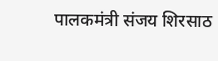पालकमंत्री संजय शिरसाठ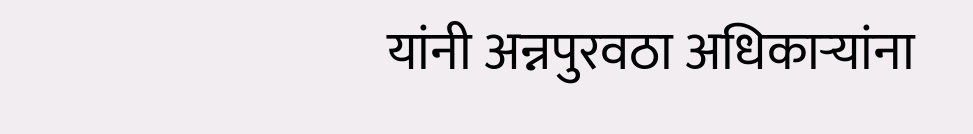यांनी अन्नपुरवठा अधिकाऱ्यांना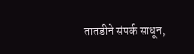तातडीने संपर्क साधून,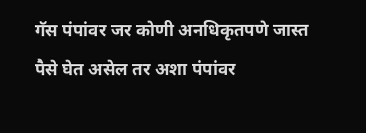गॅस पंपांवर जर कोणी अनधिकृतपणे जास्त पैसे घेत असेल तर अशा पंपांवर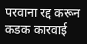परवाना रद्द करून कडक कारवाई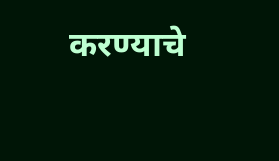करण्याचे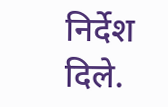निर्देश दिले.